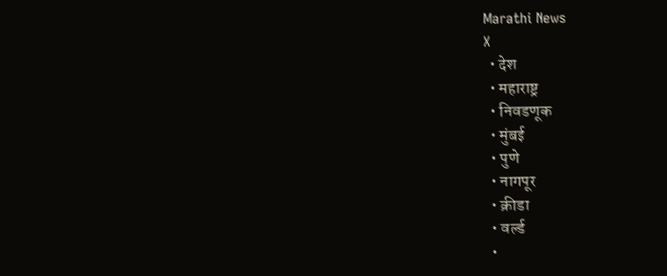Marathi News
X
  • देश
  • महाराष्ट्र
  • निवडणूक
  • मुंबई
  • पुणे
  • नागपूर
  • क्रीडा
  • वर्ल्ड
  •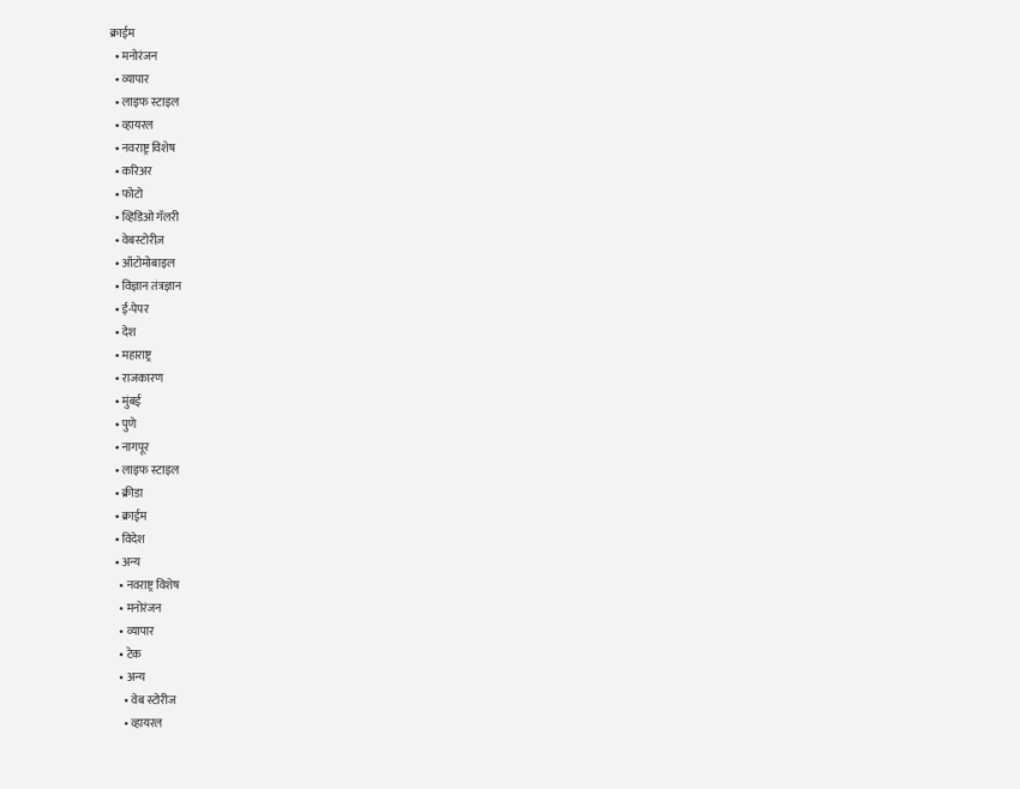क्राईम
  • मनोरंजन
  • व्यापार
  • लाइफ स्टाइल
  • व्हायरल
  • नवराष्ट्र विशेष
  • करिअर
  • फोटो
  • व्हिडिओ गॅलरी
  • वेबस्टोरीज़
  • ऑटोमोबाइल
  • विज्ञान तंत्रज्ञान
  • ई-पेपर
  • देश
  • महाराष्ट्र
  • राजकारण
  • मुंबई
  • पुणे
  • नागपूर
  • लाइफ स्टाइल
  • क्रीडा
  • क्राईम
  • विदेश
  • अन्य
    • नवराष्ट्र विशेष
    • मनोरंजन
    • व्यापार
    • टेक
    • अन्य
      • वेब स्टोरीज
      • व्हायरल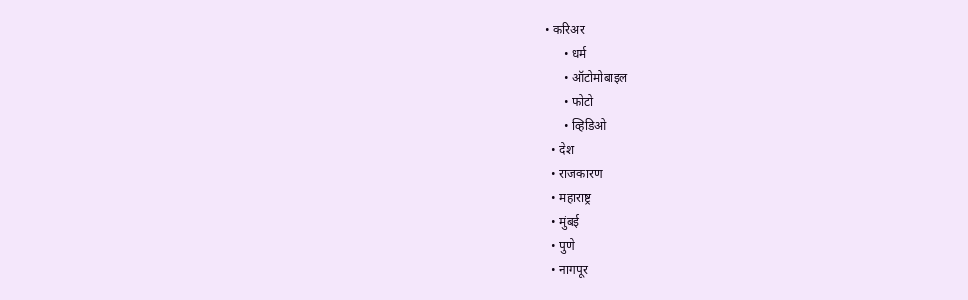• करिअर
      • धर्म
      • ऑटोमोबाइल
      • फोटो
      • व्हिडिओ
  • देश
  • राजकारण
  • महाराष्ट्र
  • मुंबई
  • पुणे
  • नागपूर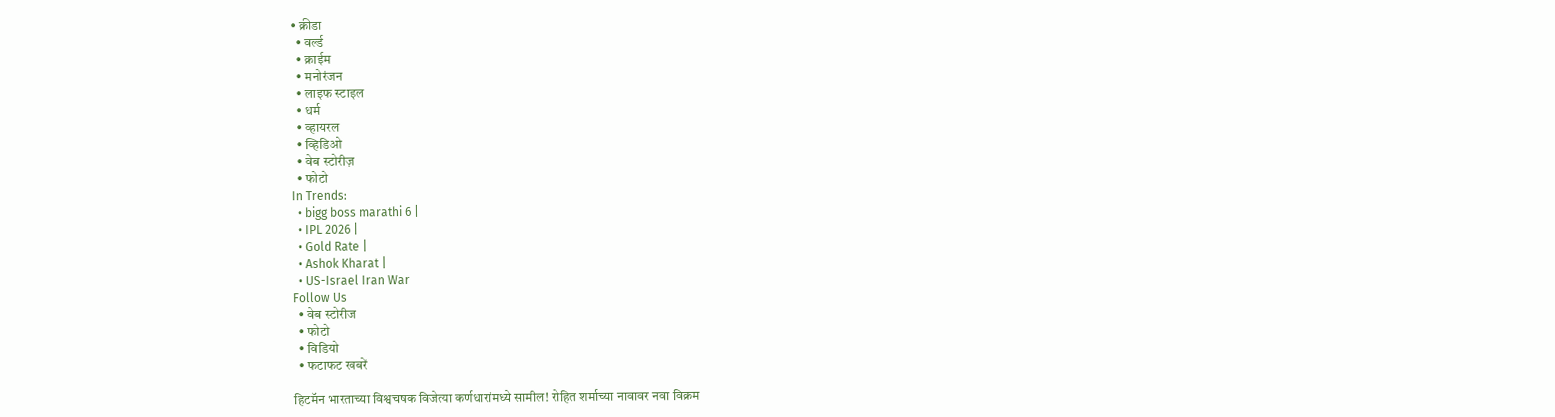• क्रीडा
  • वर्ल्ड
  • क्राईम
  • मनोरंजन
  • लाइफ स्टाइल
  • धर्म
  • व्हायरल
  • व्हिडिओ
  • वेब स्टोरीज़
  • फोटो
In Trends:
  • bigg boss marathi 6 |
  • IPL 2026 |
  • Gold Rate |
  • Ashok Kharat |
  • US-Israel Iran War
Follow Us
  • वेब स्टोरीज
  • फोटो
  • विडियो
  • फटाफट खबरें

हिटमॅन भारताच्या विश्वचषक विजेत्या कर्णधारांमध्ये सामील! रोहित शर्माच्या नावावर नवा विक्रम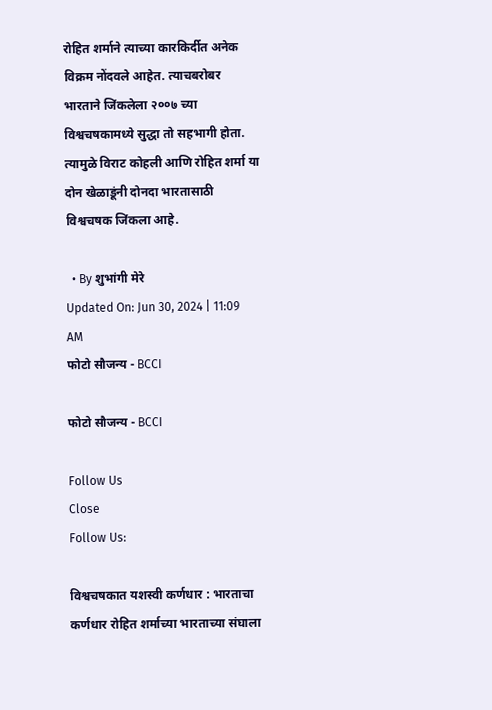रोहित शर्माने त्याच्या कारकिर्दीत अनेक विक्रम नोंदवले आहेत. त्याचबरोबर भारताने जिंकलेला २००७ च्या विश्वचषकामध्ये सुद्धा तो सहभागी होता. त्यामुळे विराट कोहली आणि रोहित शर्मा या दोन खेळाडूंनी दोनदा भारतासाठी विश्वचषक जिंकला आहे.

  • By शुभांगी मेरे
Updated On: Jun 30, 2024 | 11:09 AM
फोटो सौजन्य - BCCI

फोटो सौजन्य - BCCI

Follow Us
Close
Follow Us:

विश्वचषकात यशस्वी कर्णधार : भारताचा कर्णधार रोहित शर्माच्या भारताच्या संघाला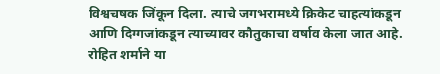विश्वचषक जिंकून दिला. त्याचे जगभरामध्ये क्रिकेट चाहत्यांकडून आणि दिग्गजांकडून त्याच्यावर कौतुकाचा वर्षाव केला जात आहे. रोहित शर्माने या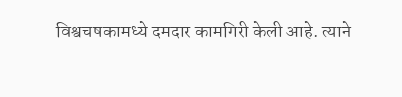विश्वचषकामध्ये दमदार कामगिरी केली आहे. त्याने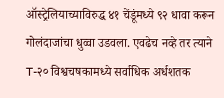ऑस्ट्रेलियाच्याविरुद्ध ४१ चेंडूंमध्ये ९२ धावा करून गोलंदाजांचा धुव्वा उडवला. एवढेच नव्हे तर त्याने T-२० विश्वचषकामध्ये सर्वाधिक अर्धशतक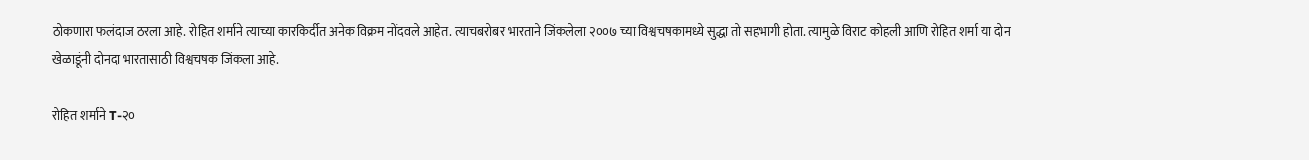ठोकणारा फलंदाज ठरला आहे. रोहित शर्माने त्याच्या कारकिर्दीत अनेक विक्रम नोंदवले आहेत. त्याचबरोबर भारताने जिंकलेला २००७ च्या विश्वचषकामध्ये सुद्धा तो सहभागी होता. त्यामुळे विराट कोहली आणि रोहित शर्मा या दोन खेळाडूंनी दोनदा भारतासाठी विश्वचषक जिंकला आहे.

रोहित शर्माने T-२०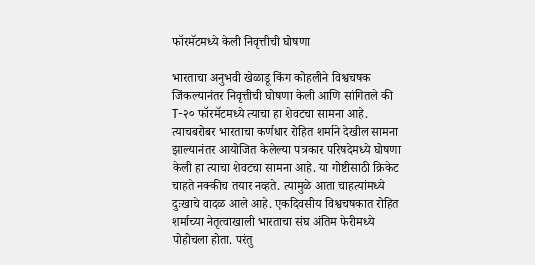फॉरमॅटमध्ये केली निवृत्तीची घोषणा

भारताचा अनुभवी खेळाडू किंग कोहलीने विश्वचषक जिंकल्यानंतर निवृत्तीची घोषणा केली आणि सांगितले की T-२० फॉरमॅटमध्ये त्याचा हा शेवटचा सामना आहे. त्याचबरोबर भारताचा कर्णधार रोहित शर्माने देखील सामना झाल्यानंतर आयोजित केलेल्या पत्रकार परिषदेमध्ये घोषणा केली हा त्याचा शेवटचा सामना आहे. या गोष्टीसाठी क्रिकेट चाहते नक्कीच तयार नव्हते. त्यामुळे आता चाहत्यांमध्ये दुःखाचे वादळ आले आहे. एकदिवसीय विश्वचषकात रोहित शर्माच्या नेतृत्वाखाली भारताचा संघ अंतिम फेरीमध्ये पोहोचला होता. परंतु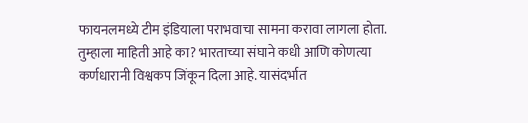फायनलमध्ये टीम इंडियाला पराभवाचा सामना करावा लागला होता. तुम्हाला माहिती आहे का? भारताच्या संघाने कधी आणि कोणत्या कर्णधारानी विश्वकप जिंकून दिला आहे. यासंदर्भात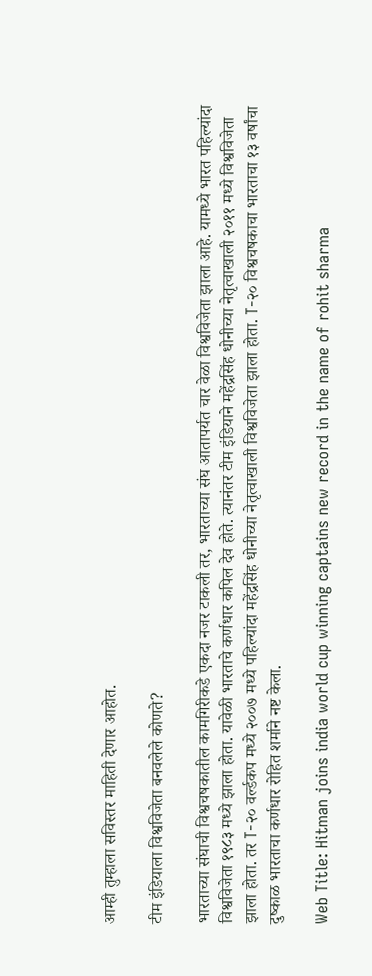आम्ही तुम्हाला सविस्तर माहिती देणार आहोत.

टीम इंडियाला विश्वविजेता बनवलेले कोणते?

भारताच्या संघाची विश्वचषकातील कामगिरीकडे एकदा नजर टाकली तर, भारताच्या संघ आतापर्यत चार वेळा विश्वविजेता झाला आहे. यामध्ये भारत पहिल्यांदा विश्वविजेता १९८३ मध्ये झाला होता. यावेळी भारताचे कर्णधार कपिल देव होते. त्यानंतर टीम इंडियाने महेंद्रसिंह धोनीच्या नेतृत्वाखाली २०११ मध्ये विश्वविजेता झाला होता. तर T-२० वर्ल्डकप मध्ये २००७ मध्ये पहिल्यांदा महेंद्रसिंह धोनीच्या नेतृत्वाखाली विश्वविजेता झाला होता. T-२० विश्वचषकाचा भारताचा १३ वर्षांचा दुष्काळ भारताचा कर्णधार रोहित शर्माने नष्ट केला.

Web Title: Hitman joins india world cup winning captains new record in the name of rohit sharma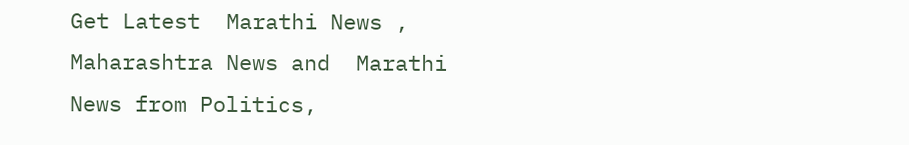Get Latest  Marathi News ,  Maharashtra News and  Marathi News from Politics,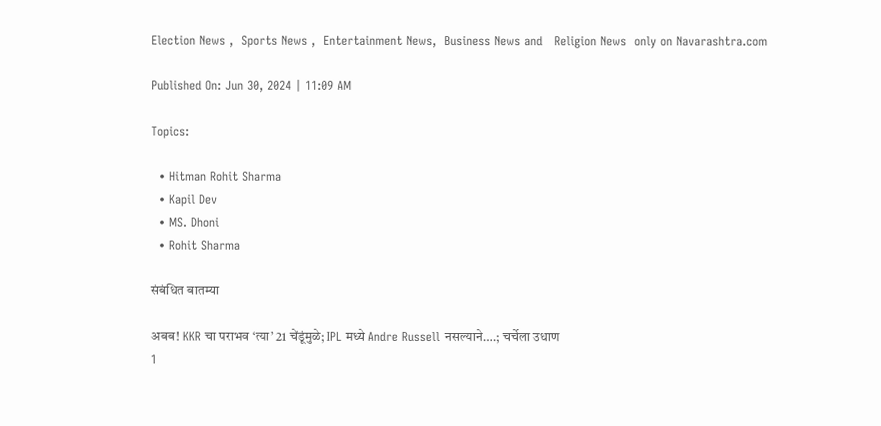Election News ,  Sports News ,  Entertainment News,  Business News and   Religion News  only on Navarashtra.com

Published On: Jun 30, 2024 | 11:09 AM

Topics:

  • Hitman Rohit Sharma
  • Kapil Dev
  • MS. Dhoni
  • Rohit Sharma

संबंधित बातम्या

अबब! KKR चा पराभव ‘त्या’ 21 चेंडूंमुळे; IPL मध्ये Andre Russell नसल्याने….; चर्चेला उधाण
1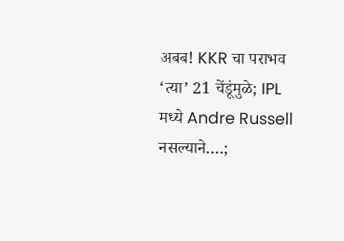अबब! KKR चा पराभव ‘त्या’ 21 चेंडूंमुळे; IPL मध्ये Andre Russell नसल्याने….;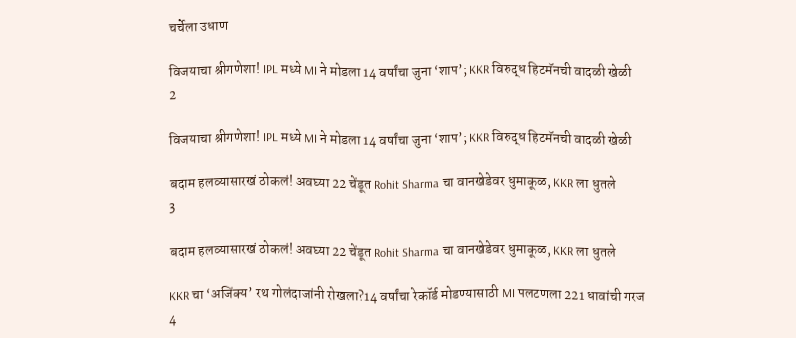चर्चेला उधाण

विजयाचा श्रीगणेशा! IPL मध्ये MI ने मोडला 14 वर्षांचा जुना ‘शाप’; KKR विरुद्ध हिटमॅनची वादळी खेळी
2

विजयाचा श्रीगणेशा! IPL मध्ये MI ने मोडला 14 वर्षांचा जुना ‘शाप’; KKR विरुद्ध हिटमॅनची वादळी खेळी

बदाम हलव्यासारखं ठोकलं! अवघ्या 22 चेंडूत Rohit Sharma चा वानखेडेवर धुमाकूळ, KKR ला धुतले
3

बदाम हलव्यासारखं ठोकलं! अवघ्या 22 चेंडूत Rohit Sharma चा वानखेडेवर धुमाकूळ, KKR ला धुतले

KKR चा ‘अजिंक्य’ रथ गोलंदाजांनी रोखला?14 वर्षांचा रेकॉर्ड मोडण्यासाठी MI पलटणला 221 धावांची गरज
4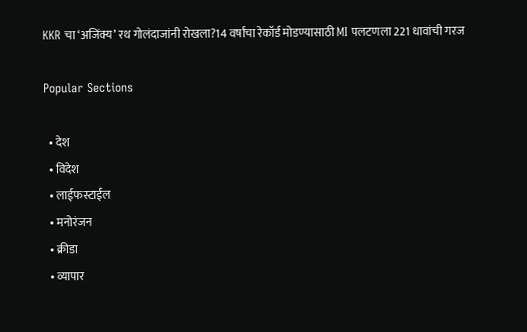KKR चा ‘अजिंक्य’ रथ गोलंदाजांनी रोखला?14 वर्षांचा रेकॉर्ड मोडण्यासाठी MI पलटणला 221 धावांची गरज

Popular Sections

  • देश
  • विदेश
  • लाईफस्टाईल
  • मनोरंजन
  • क्रीडा
  • व्यापार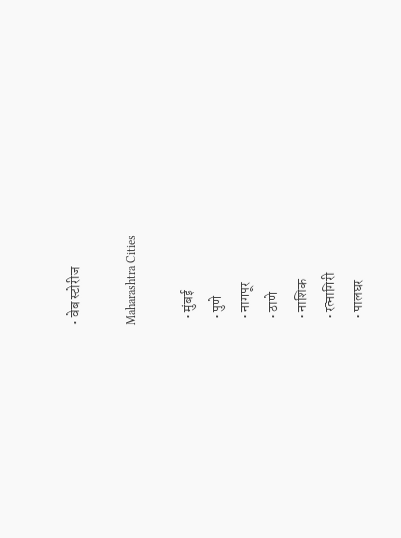• वेब स्टोरीज

Maharashtra Cities

  • मुंबई
  • पुणे
  • नागपूर
  • ठाणे
  • नाशिक
  • रत्नागिरी
  • पालघर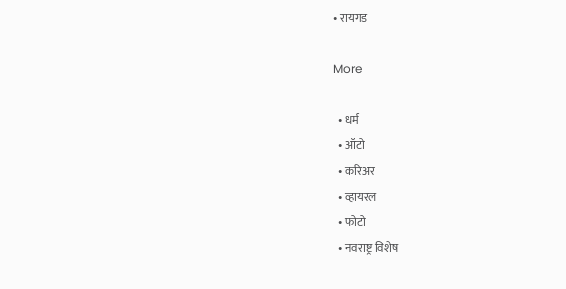• रायगड

More

  • धर्म
  • ऑटो
  • करिअर
  • व्हायरल
  • फोटो
  • नवराष्ट्र विशेष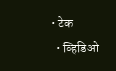• टेक
  • व्हिडिओ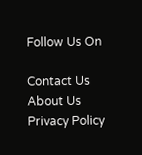Follow Us On

Contact Us About Us Privacy Policy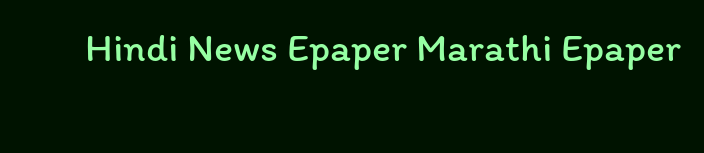Hindi News Epaper Marathi Epaper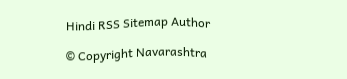Hindi RSS Sitemap Author

© Copyright Navarashtra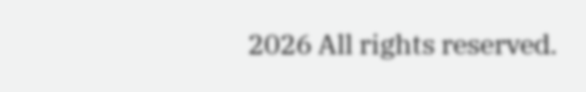2026 All rights reserved.